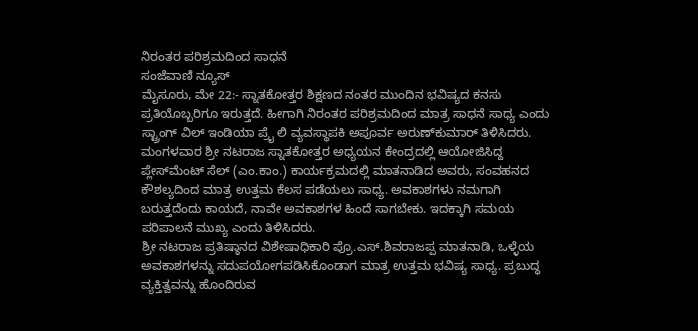ನಿರಂತರ ಪರಿಶ್ರಮದಿಂದ ಸಾಧನೆ
ಸಂಜೆವಾಣಿ ನ್ಯೂಸ್
ಮೈಸೂರು, ಮೇ 22:- ಸ್ನಾತಕೋತ್ತರ ಶಿಕ್ಷಣದ ನಂತರ ಮುಂದಿನ ಭವಿಷ್ಯದ ಕನಸು ಪ್ರತಿಯೊಬ್ಬರಿಗೂ ಇರುತ್ತದೆ. ಹೀಗಾಗಿ ನಿರಂತರ ಪರಿಶ್ರಮದಿಂದ ಮಾತ್ರ ಸಾಧನೆ ಸಾಧ್ಯ ಎಂದು ಸ್ಟ್ರಾಂಗ್ ವಿಲ್ ಇಂಡಿಯಾ ಪ್ರೈ ಲಿ ವ್ಯವಸ್ಥಾಪಕಿ ಅಪೂರ್ವ ಅರುಣ್‍ಕುಮಾರ್ ತಿಳಿಸಿದರು.
ಮಂಗಳವಾರ ಶ್ರೀ ನಟರಾಜ ಸ್ನಾತಕೋತ್ತರ ಅಧ್ಯಯನ ಕೇಂದ್ರದಲ್ಲಿ ಆಯೋಜಿಸಿದ್ದ ಪ್ಲೇಸ್‍ಮೆಂಟ್ ಸೆಲ್ (ಎಂ.ಕಾಂ.) ಕಾರ್ಯಕ್ರಮದಲ್ಲಿ ಮಾತನಾಡಿದ ಅವರು, ಸಂವಹನದ ಕೌಶಲ್ಯದಿಂದ ಮಾತ್ರ ಉತ್ತಮ ಕೆಲಸ ಪಡೆಯಲು ಸಾಧ್ಯ. ಅವಕಾಶಗಳು ನಮಗಾಗಿ ಬರುತ್ತದೆಂದು ಕಾಯದೆ, ನಾವೇ ಅವಕಾಶಗಳ ಹಿಂದೆ ಸಾಗಬೇಕು. ಇದಕ್ಕಾಗಿ ಸಮಯ ಪರಿಪಾಲನೆ ಮುಖ್ಯ ಎಂದು ತಿಳಿಸಿದರು.
ಶ್ರೀ ನಟರಾಜ ಪ್ರತಿಷ್ಠಾನದ ವಿಶೇಷಾಧಿಕಾರಿ ಪ್ರೊ.ಎಸ್.ಶಿವರಾಜಪ್ಪ ಮಾತನಾಡಿ, ಒಳ್ಳೆಯ ಅವಕಾಶಗಳನ್ನು ಸದುಪಯೋಗಪಡಿಸಿಕೊಂಡಾಗ ಮಾತ್ರ ಉತ್ತಮ ಭವಿಷ್ಯ ಸಾಧ್ಯ. ಪ್ರಬುದ್ಧ ವ್ಯಕ್ತಿತ್ವವನ್ನು ಹೊಂದಿರುವ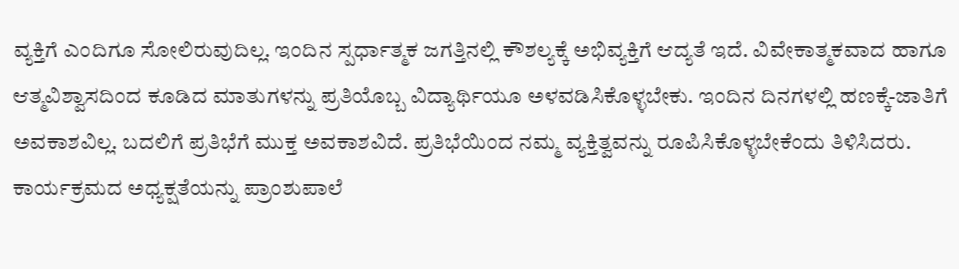ವ್ಯಕ್ತಿಗೆ ಎಂದಿಗೂ ಸೋಲಿರುವುದಿಲ್ಲ. ಇಂದಿನ ಸ್ಪರ್ಧಾತ್ಮಕ ಜಗತ್ತಿನಲ್ಲಿ ಕೌಶಲ್ಯಕ್ಕೆ ಅಭಿವ್ಯಕ್ತಿಗೆ ಆದ್ಯತೆ ಇದೆ. ವಿವೇಕಾತ್ಮಕವಾದ ಹಾಗೂ ಆತ್ಮವಿಶ್ವಾಸದಿಂದ ಕೂಡಿದ ಮಾತುಗಳನ್ನು ಪ್ರತಿಯೊಬ್ಬ ವಿದ್ಯಾರ್ಥಿಯೂ ಅಳವಡಿಸಿಕೊಳ್ಳಬೇಕು. ಇಂದಿನ ದಿನಗಳಲ್ಲಿ ಹಣಕ್ಕೆ-ಜಾತಿಗೆ ಅವಕಾಶವಿಲ್ಲ. ಬದಲಿಗೆ ಪ್ರತಿಭೆಗೆ ಮುಕ್ತ ಅವಕಾಶವಿದೆ. ಪ್ರತಿಭೆಯಿಂದ ನಮ್ಮ ವ್ಯಕ್ತಿತ್ವವನ್ನು ರೂಪಿಸಿಕೊಳ್ಳಬೇಕೆಂದು ತಿಳಿಸಿದರು.
ಕಾರ್ಯಕ್ರಮದ ಅಧ್ಯಕ್ಷತೆಯನ್ನು ಪ್ರಾಂಶುಪಾಲೆ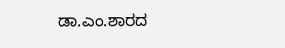ಡಾ.ಎಂ.ಶಾರದ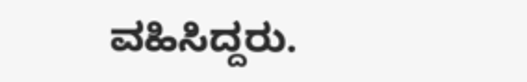ವಹಿಸಿದ್ದರು.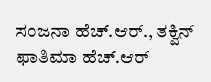ಸಂಜನಾ ಹೆಚ್.ಆರ್., ತಕ್ವಿನ್ ಫಾತಿಮಾ ಹೆಚ್.ಆರ್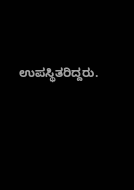ಉಪಸ್ಥಿತರಿದ್ದರು.